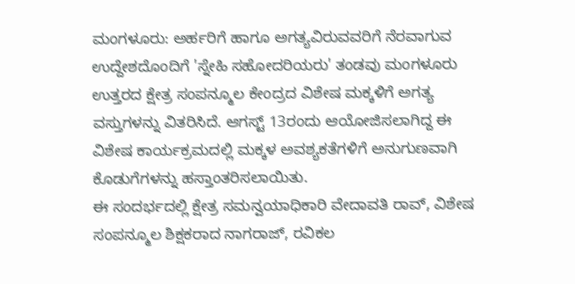ಮಂಗಳೂರು: ಅರ್ಹರಿಗೆ ಹಾಗೂ ಅಗತ್ಯವಿರುವವರಿಗೆ ನೆರವಾಗುವ ಉದ್ದೇಶದೊಂದಿಗೆ 'ಸ್ನೇಹಿ ಸಹೋದರಿಯರು' ತಂಡವು ಮಂಗಳೂರು ಉತ್ತರದ ಕ್ಷೇತ್ರ ಸಂಪನ್ಮೂಲ ಕೇಂದ್ರದ ವಿಶೇಷ ಮಕ್ಕಳಿಗೆ ಅಗತ್ಯ ವಸ್ತುಗಳನ್ನು ವಿತರಿಸಿದೆ. ಆಗಸ್ಟ್ 13ರಂದು ಆಯೋಜಿಸಲಾಗಿದ್ದ ಈ ವಿಶೇಷ ಕಾರ್ಯಕ್ರಮದಲ್ಲಿ ಮಕ್ಕಳ ಅವಶ್ಯಕತೆಗಳಿಗೆ ಅನುಗುಣವಾಗಿ ಕೊಡುಗೆಗಳನ್ನು ಹಸ್ತಾಂತರಿಸಲಾಯಿತು.
ಈ ಸಂದರ್ಭದಲ್ಲಿ ಕ್ಷೇತ್ರ ಸಮನ್ವಯಾಧಿಕಾರಿ ವೇದಾವತಿ ರಾವ್, ವಿಶೇಷ ಸಂಪನ್ಮೂಲ ಶಿಕ್ಷಕರಾದ ನಾಗರಾಜ್, ರವಿಕಲ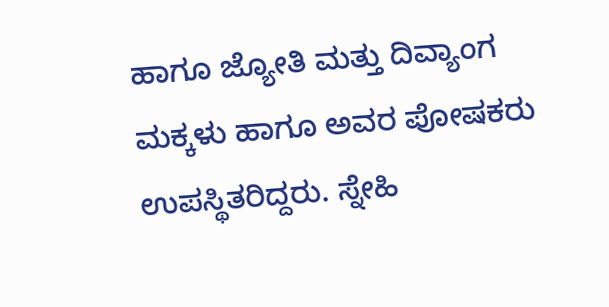ಹಾಗೂ ಜ್ಯೋತಿ ಮತ್ತು ದಿವ್ಯಾಂಗ ಮಕ್ಕಳು ಹಾಗೂ ಅವರ ಪೋಷಕರು ಉಪಸ್ಥಿತರಿದ್ದರು. ಸ್ನೇಹಿ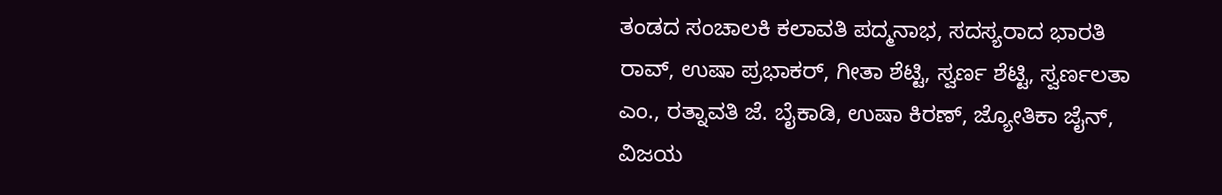ತಂಡದ ಸಂಚಾಲಕಿ ಕಲಾವತಿ ಪದ್ಮನಾಭ, ಸದಸ್ಯರಾದ ಭಾರತಿ ರಾವ್, ಉಷಾ ಪ್ರಭಾಕರ್, ಗೀತಾ ಶೆಟ್ಟಿ, ಸ್ವರ್ಣ ಶೆಟ್ಟಿ, ಸ್ವರ್ಣಲತಾ ಎಂ., ರತ್ನಾವತಿ ಜೆ. ಬೈಕಾಡಿ, ಉಷಾ ಕಿರಣ್, ಜ್ಯೋತಿಕಾ ಜೈನ್, ವಿಜಯ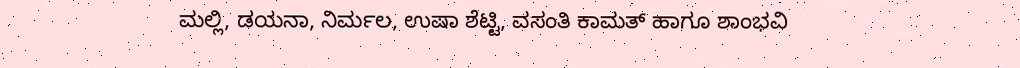ಮಲ್ಲಿ, ಡಯನಾ, ನಿರ್ಮಲ, ಉಷಾ ಶೆಟ್ಟಿ, ವಸಂತಿ ಕಾಮತ್ ಹಾಗೂ ಶಾಂಭವಿ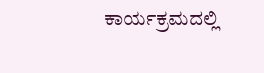ಕಾರ್ಯಕ್ರಮದಲ್ಲಿ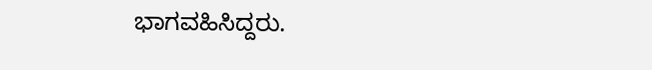ಭಾಗವಹಿಸಿದ್ದರು.